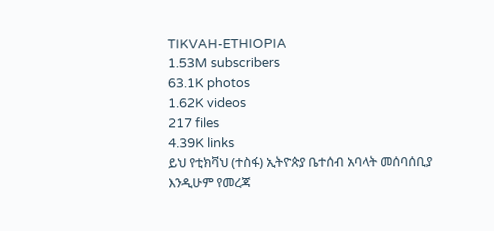TIKVAH-ETHIOPIA
1.53M subscribers
63.1K photos
1.62K videos
217 files
4.39K links
ይህ የቲክቫህ (ተስፋ) ኢትዮጵያ ቤተሰብ አባላት መሰባሰቢያ እንዲሁም የመረጃ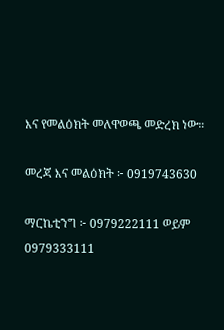እና የመልዕክት መለዋወጫ መድረክ ነው።

መረጃ እና መልዕክት ፦ 0919743630

ማርኬቲንግ ፦ 0979222111 ወይም
0979333111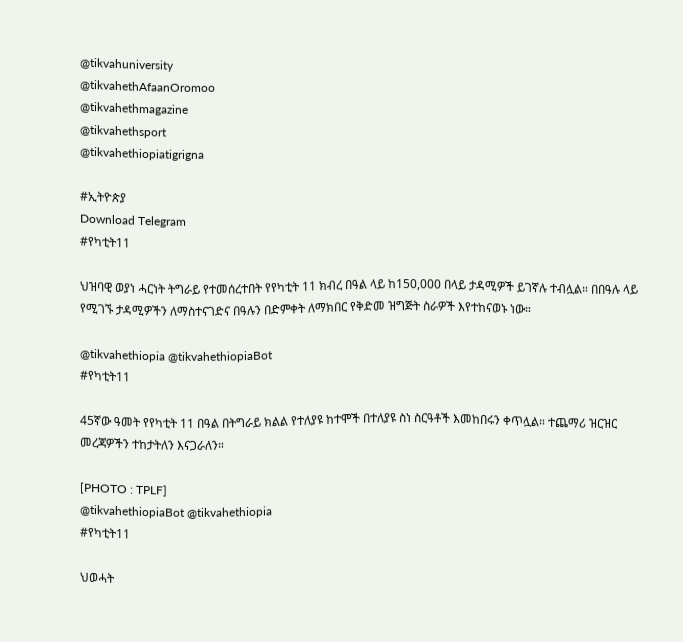@tikvahuniversity
@tikvahethAfaanOromoo
@tikvahethmagazine
@tikvahethsport
@tikvahethiopiatigrigna

#ኢትዮጵያ
Download Telegram
#የካቲት11

ህዝባዊ ወያነ ሓርነት ትግራይ የተመሰረተበት የየካቲት 11 ክብረ በዓል ላይ ከ150,000 በላይ ታዳሚዎች ይገኛሉ ተብሏል። በበዓሉ ላይ የሚገኙ ታዳሚዎችን ለማስተናገድና በዓሉን በድምቀት ለማክበር የቅድመ ዝግጅት ስራዎች እየተከናወኑ ነው።

@tikvahethiopia @tikvahethiopiaBot
#የካቲት11

45ኛው ዓመት የየካቲት 11 በዓል በትግራይ ክልል የተለያዩ ከተሞች በተለያዩ ስነ ስርዓቶች እመከበሩን ቀጥሏል። ተጨማሪ ዝርዝር መረጃዎችን ተከታትለን እናጋራለን።

[PHOTO : TPLF]
@tikvahethiopiaBot @tikvahethiopia
#የካቲት11

ህወሓት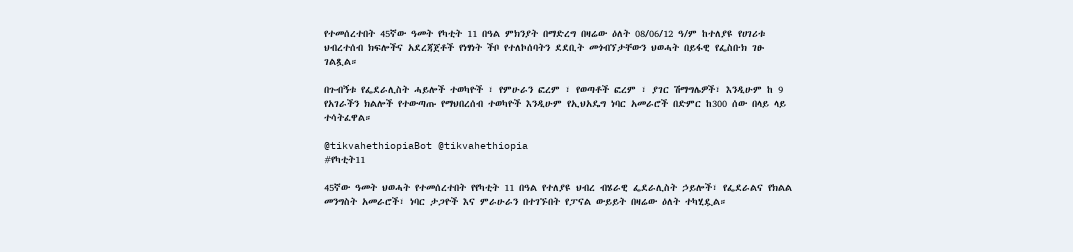የተመሰረተበት 45ኛው ዓመት የካቲት 11 በዓል ምክንያት በማድረግ በዛሬው ዕለት 08/06/12 ዓ/ም ከተለያዩ የሀገሪቱ ህብረተሰብ ክፍሎችና አደረጃጀቶች የነፃነት ችቦ የተለኮሰባትን ደደቢት መጎብኘታቸውን ህወሓት በይፋዊ የፌስቡክ ገፁ ገልጿል።

በጉብኝቱ የፌደራሊስት ሓይሎች ተወካዮች ፣ የምሁራን ፎረም ፣ የወጣቶች ፎረም ፣ ያገር ሽማግሌዎች፣ እንዲሁም ከ 9 የአገራችን ክልሎች የተውጣጡ የማህበረሰብ ተወካዮች እንዲሁም የኢህአዴግ ነባር አመራሮች በድምር ከ300 ሰው በላይ ላይ ተሳትፈዋል።

@tikvahethiopiaBot @tikvahethiopia
#የካቲት11

45ኛው ዓመት ህወሓት የተመሰረተበት የየካቲት 11 በዓል የተለያዩ ህብረ ብሄራዊ ፌደራሊስት ኃይሎች፣ የፌደራልና የክልል መንግስት አመራሮች፣ ነባር ታጋዮች እና ምራሁራን በተገኙበት የፓናል ውይይት በዛሬው ዕለት ተካሂዷል።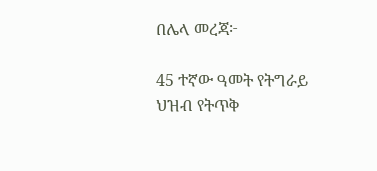በሌላ መረጃ፦

45 ተኛው ዓመት የትግራይ ህዝብ የትጥቅ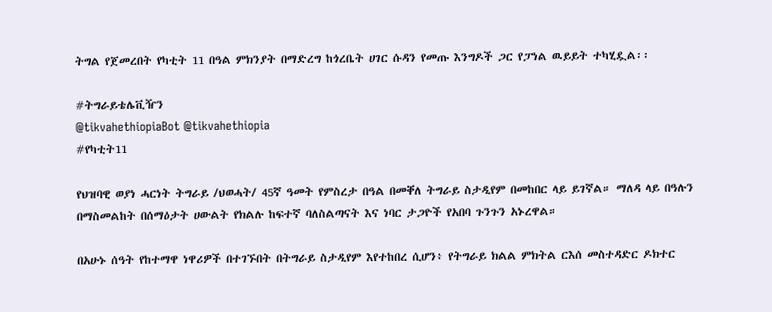ትግል የጀመረበት የካቲት 11 በዓል ምክንያት በማድረግ ከጎረቤት ሀገር ሱዳን የመጡ እንግዶች ጋር የፓነል ዉይይት ተካሂዷል፡፡

#ትግራይቴሌቪዥን
@tikvahethiopiaBot @tikvahethiopia
#የካቲት11

የህዝባዊ ወያነ ሓርነት ትግራይ /ህወሓት/ 45ኛ ዓመት የምስረታ በዓል በመቐለ ትግራይ ስታዲየም በመከበር ላይ ይገኛል። ማለዳ ላይ በዓሉን በማስመልከት በሰማዕታት ሀውልት የክልሉ ከፍተኛ ባለስልጣናት እና ነባር ታጋዮች የአበባ ጉንጉን አኑረዋል።

በአሁኑ ሰዓት የከተማዋ ነዋሪዎች በተገኙበት በትግራይ ስታዲየም እየተከበረ ሲሆን፥ የትግራይ ክልል ምክትል ርእሰ መስተዳድር ዶክተር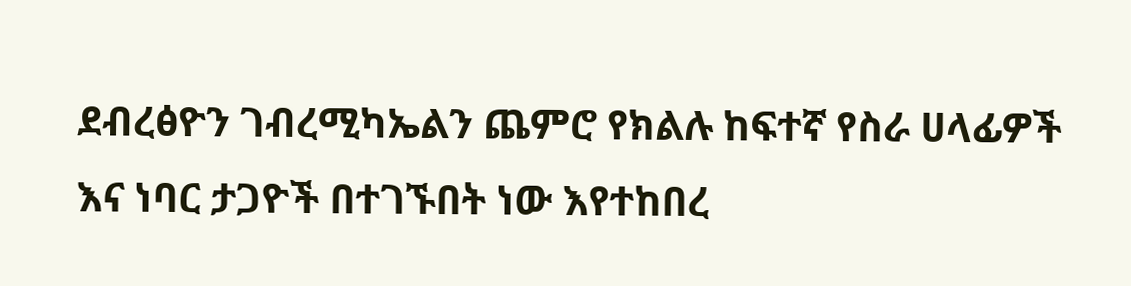ደብረፅዮን ገብረሚካኤልን ጨምሮ የክልሉ ከፍተኛ የስራ ሀላፊዎች እና ነባር ታጋዮች በተገኙበት ነው እየተከበረ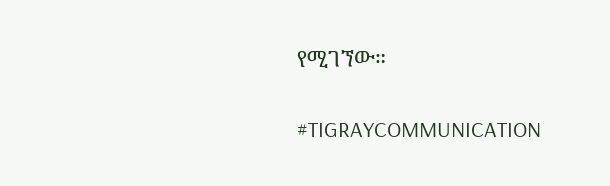የሚገኘው።

#TIGRAYCOMMUNICATION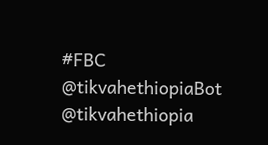#FBC
@tikvahethiopiaBot @tikvahethiopia